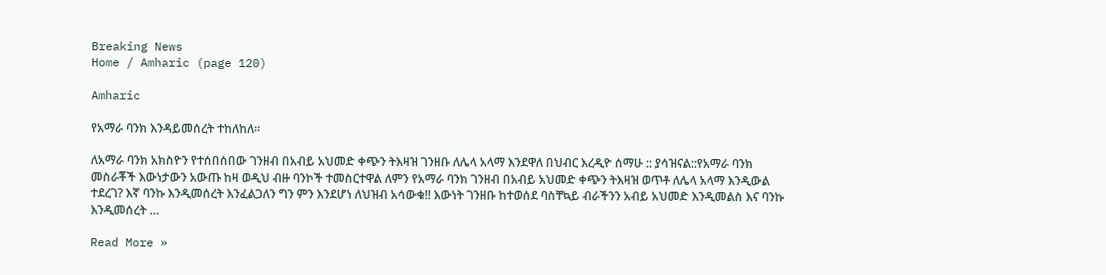Breaking News
Home / Amharic (page 120)

Amharic

የአማራ ባንክ እንዳይመሰረት ተከለከለ።

ለአማራ ባንክ አክስዮን የተሰበሰበው ገንዘብ በአብይ አህመድ ቀጭን ትእዛዝ ገንዘቡ ለሌላ አላማ እንደዋለ በህብር እረዲዮ ሰማሁ :: ያሳዝናል::የአማራ ባንክ መስራቾች እውነታውን አውጡ ከዛ ወዲህ ብዙ ባንኮች ተመስርተዋል ለምን የአማራ ባንክ ገንዘብ በአብይ አህመድ ቀጭን ትእዛዝ ወጥቶ ለሌላ አላማ እንዲውል ተደረገ? እኛ ባንኩ እንዲመሰረት እንፈልጋለን ግን ምን እንደሆነ ለህዝብ አሳውቁ!! እውነት ገንዘቡ ከተወሰደ ባስቸኳይ ብራችንን አብይ አህመድ እንዲመልስ እና ባንኩ እንዲመሰረት …

Read More »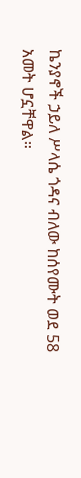ኬንያኖች ኃይለ ሥላሴ ጎዳና ብለው ከሰየሙት ወደ 58 አመት ሆኗቸዋል።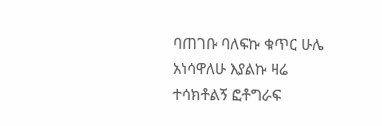ባጠገቡ ባለፍኩ ቁጥር ሁሌ አነሳዋለሁ እያልኩ ዛሬ ተሳክቶልኝ ፎቶግራፍ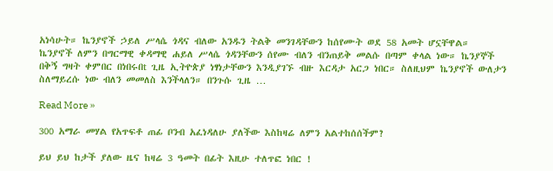አነሳሁት። ኬንያኖች ኃይለ ሥላሴ ጎዳና ብለው አንዱን ትልቅ መንገዳቸውን ከሰየሙት ወደ 58 አመት ሆኗቸዋል። ኬንያኖች ለምን በግርማዊ ቀዳማዊ ሐይለ ሥላሴ ጎዳንቸውን ሰየሙ ብለን ብንጠይቅ መልሱ በጣም ቀላል ነው። ኬንያኞች በቅኝ ግዛት ቀምበር በነበሩበt ጊዜ ኢትዮጵያ ነፃነታቸውን እንዲያገኙ ብዙ እርዳታ አርጋ ነበር። ስለዚህም ኬንያኖች ውለታን ስለማይረሱ ነው ብለን መመለስ እንችላለን። በንጉሱ ጊዜ …

Read More »

300 አማራ መሃል የአጥፍቶ ጠፊ ቦንብ አፈነዳለሁ ያለችው እስከዛሬ ለምን አልተከሰሰችም?

ይህ ይህ ከታች ያለው ዜና ከዛሬ 3 ዓመት በፊት እዚሁ ተለጥፎ ነበር !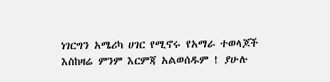ነገርግን አሜሪካ ሀገር የሚኖሩ የአማራ ተወላጆች እስከዛሬ ምንም እርምጃ አልወሰዱም ! ያሁሉ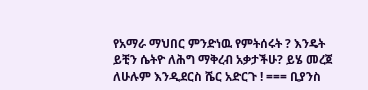የአማራ ማህበር ምንድነዉ የምትሰሩት ? እንዴት ይቺን ሴትዮ ለሕግ ማቅረብ አቃታችሁ? ይሄ መረጀ ለሁሉም እንዲደርስ ሼር አድርጉ ! === ቢያንስ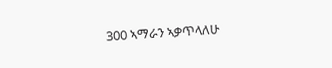300 ኣማራን ኣቃጥላለሁ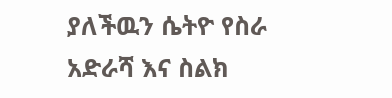ያለችዉን ሴትዮ የስራ አድራሻ እና ስልክ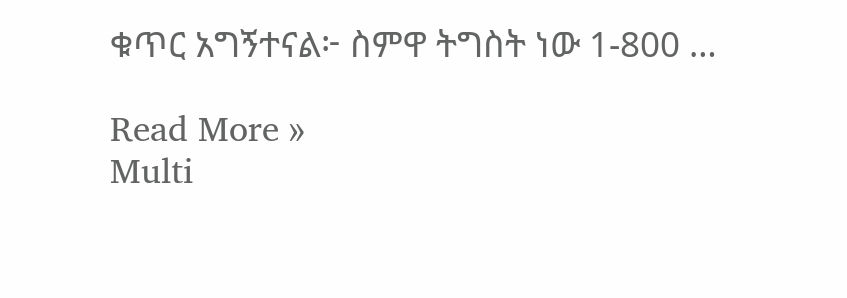ቁጥር አግኝተናል፦ ስምዋ ትግስት ነው 1-800 …

Read More »
Multi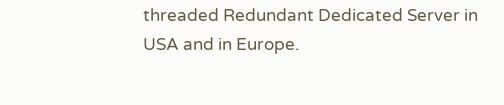threaded Redundant Dedicated Server in USA and in Europe.